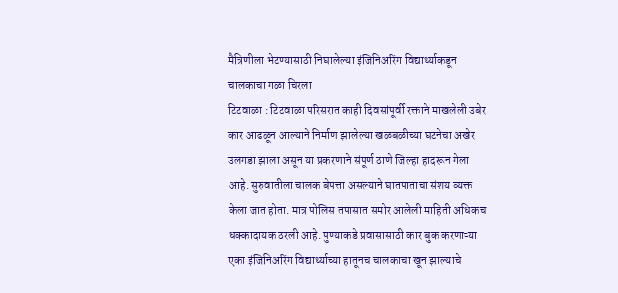मैत्रिणीला भेटण्यासाठी निघालेल्या इंजिनिअरिंग विद्यार्थ्याकडून चालकाचा गळा चिरला
टिटवाळा : टिटवाळा परिसरात काही दिवसांपूर्वी रक्ताने माखलेली उबेर कार आढळून आल्याने निर्माण झालेल्या खळबळीच्या घटनेचा अखेर उलगडा झाला असून या प्रकरणाने संपूर्ण ठाणे जिल्हा हादरून गेला आहे. सुरुवातीला चालक बेपत्ता असल्याने घातपाताचा संशय व्यक्त केला जात होता. मात्र पोलिस तपासात समोर आलेली माहिती अधिकच धक्कादायक ठरली आहे. पुण्याकडे प्रवासासाठी कार बुक करणाऱ्या एका इंजिनिअरिंग विद्यार्थ्याच्या हातूनच चालकाचा खून झाल्याचे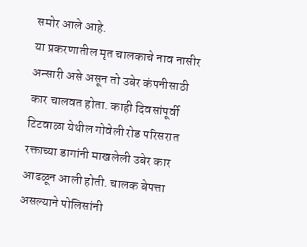समोर आले आहे.
या प्रकरणातील मृत चालकाचे नाव नासीर अन्सारी असे असून तो उबेर कंपनीसाठी कार चालवत होता. काही दिवसांपूर्वी टिटवाळा येथील गोवेली रोड परिसरात रक्ताच्या डागांनी माखलेली उबेर कार आढळून आली होती. चालक बेपत्ता असल्याने पोलिसांनी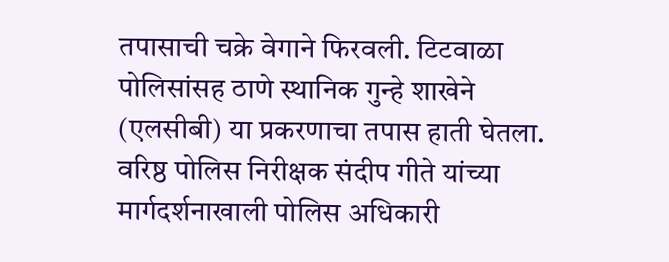तपासाची चक्रे वेगाने फिरवली. टिटवाळा पोलिसांसह ठाणे स्थानिक गुन्हे शाखेने (एलसीबी) या प्रकरणाचा तपास हाती घेतला. वरिष्ठ पोलिस निरीक्षक संदीप गीते यांच्या मार्गदर्शनाखाली पोलिस अधिकारी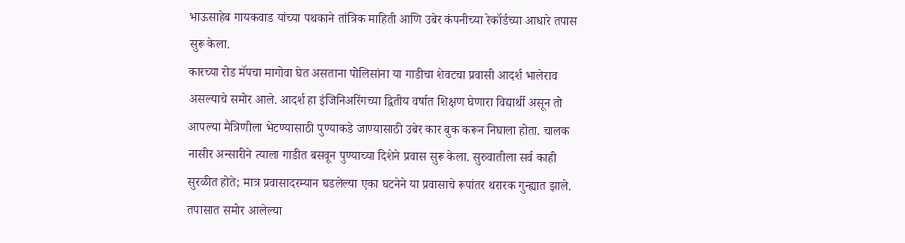भाऊसाहेब गायकवाड यांच्या पथकाने तांत्रिक माहिती आणि उबेर कंपनीच्या रेकॉर्डच्या आधारे तपास सुरू केला.
कारच्या रोड मॅपचा मागोवा घेत असताना पोलिसांना या गाडीचा शेवटचा प्रवासी आदर्श भालेराव असल्याचे समोर आले. आदर्श हा इंजिनिअरिंगच्या द्वितीय वर्षात शिक्षण घेणारा विद्यार्थी असून तो आपल्या मैत्रिणीला भेटण्यासाठी पुण्याकडे जाण्यासाठी उबेर कार बुक करून निघाला होता. चालक नासीर अन्सारीने त्याला गाडीत बसवून पुण्याच्या दिशेने प्रवास सुरू केला. सुरुवातीला सर्व काही सुरळीत होते; मात्र प्रवासादरम्यान घडलेल्या एका घटनेने या प्रवासाचे रूपांतर थरारक गुन्ह्यात झाले.
तपासात समोर आलेल्या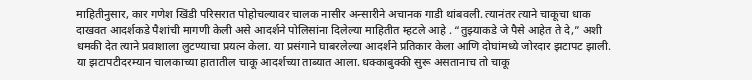माहितीनुसार, कार गणेश खिंडी परिसरात पोहोचल्यावर चालक नासीर अन्सारीने अचानक गाडी थांबवली. त्यानंतर त्याने चाकूचा धाक दाखवत आदर्शकडे पैशांची मागणी केली असे आदर्शने पोलिसांना दिलेल्या माहितीत म्हटले आहे . “तुझ्याकडे जे पैसे आहेत ते दे,” अशी धमकी देत त्याने प्रवाशाला लुटण्याचा प्रयत्न केला. या प्रसंगाने घाबरलेल्या आदर्शने प्रतिकार केला आणि दोघांमध्ये जोरदार झटापट झाली. या झटापटीदरम्यान चालकाच्या हातातील चाकू आदर्शच्या ताब्यात आला. धक्काबुक्की सुरू असतानाच तो चाकू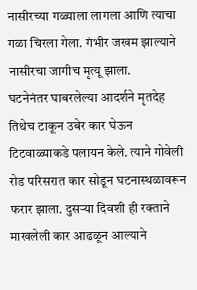नासीरच्या गळ्याला लागला आणि त्याचा गळा चिरला गेला. गंभीर जखम झाल्याने नासीरचा जागीच मृत्यू झाला.
घटनेनंतर घाबरलेल्या आदर्शने मृतदेह तिथेच टाकून उबेर कार घेऊन टिटवाळ्याकडे पलायन केले. त्याने गोवेली रोड परिसरात कार सोडून घटनास्थळावरून फरार झाला. दुसऱ्या दिवशी ही रक्ताने माखलेली कार आढळून आल्याने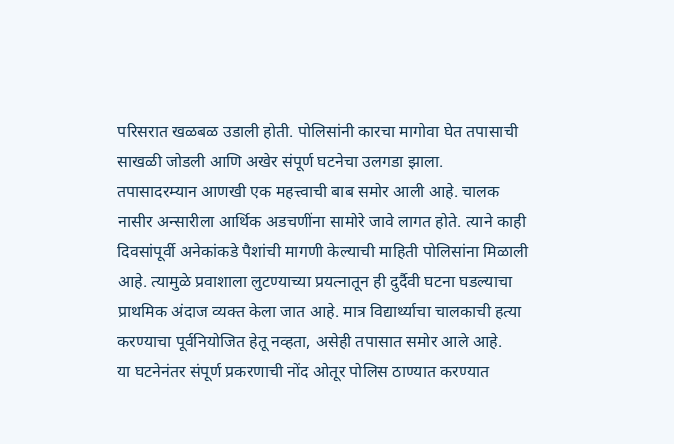परिसरात खळबळ उडाली होती. पोलिसांनी कारचा मागोवा घेत तपासाची साखळी जोडली आणि अखेर संपूर्ण घटनेचा उलगडा झाला.
तपासादरम्यान आणखी एक महत्त्वाची बाब समोर आली आहे. चालक नासीर अन्सारीला आर्थिक अडचणींना सामोरे जावे लागत होते. त्याने काही दिवसांपूर्वी अनेकांकडे पैशांची मागणी केल्याची माहिती पोलिसांना मिळाली आहे. त्यामुळे प्रवाशाला लुटण्याच्या प्रयत्नातून ही दुर्दैवी घटना घडल्याचा प्राथमिक अंदाज व्यक्त केला जात आहे. मात्र विद्यार्थ्याचा चालकाची हत्या करण्याचा पूर्वनियोजित हेतू नव्हता, असेही तपासात समोर आले आहे.
या घटनेनंतर संपूर्ण प्रकरणाची नोंद ओतूर पोलिस ठाण्यात करण्यात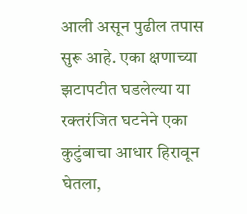आली असून पुढील तपास सुरू आहे. एका क्षणाच्या झटापटीत घडलेल्या या रक्तरंजित घटनेने एका कुटुंबाचा आधार हिरावून घेतला,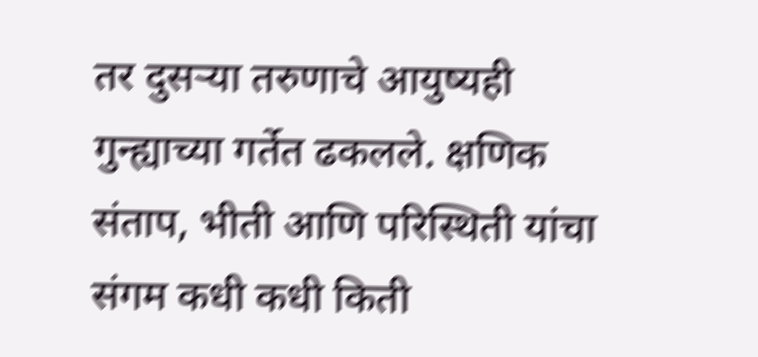तर दुसऱ्या तरुणाचे आयुष्यही गुन्ह्याच्या गर्तेत ढकलले. क्षणिक संताप, भीती आणि परिस्थिती यांचा संगम कधी कधी किती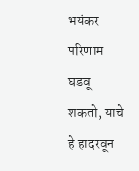भयंकर परिणाम घडवू शकतो, याचे हे हादरवून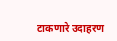टाकणारे उदाहरण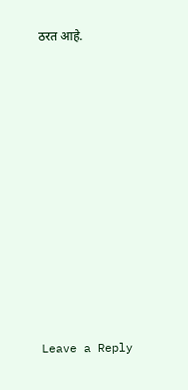ठरत आहे.














Leave a Reply